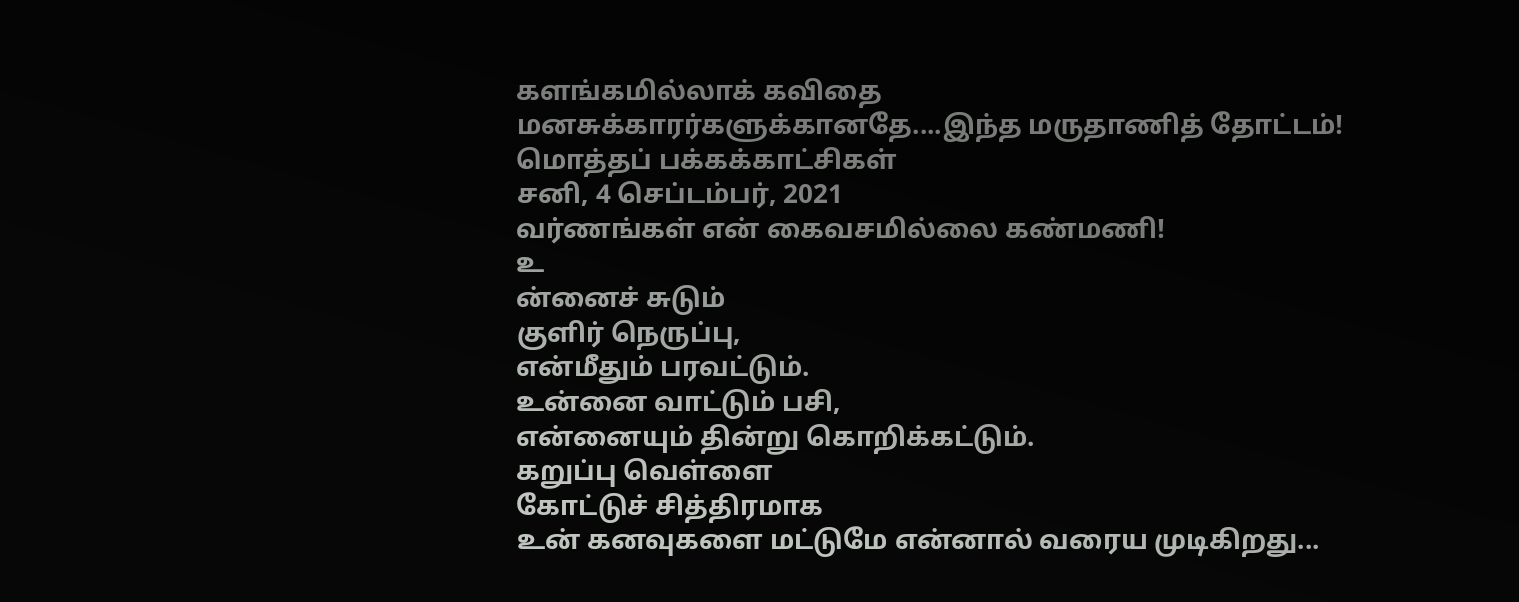களங்கமில்லாக் கவிதை மனசுக்காரர்களுக்கானதே....இந்த மருதாணித் தோட்டம்!
மொத்தப் பக்கக்காட்சிகள்
சனி, 4 செப்டம்பர், 2021
வர்ணங்கள் என் கைவசமில்லை கண்மணி!
உ
ன்னைச் சுடும்
குளிர் நெருப்பு,
என்மீதும் பரவட்டும்.
உன்னை வாட்டும் பசி,
என்னையும் தின்று கொறிக்கட்டும்.
கறுப்பு வெள்ளை
கோட்டுச் சித்திரமாக
உன் கனவுகளை மட்டுமே என்னால் வரைய முடிகிறது...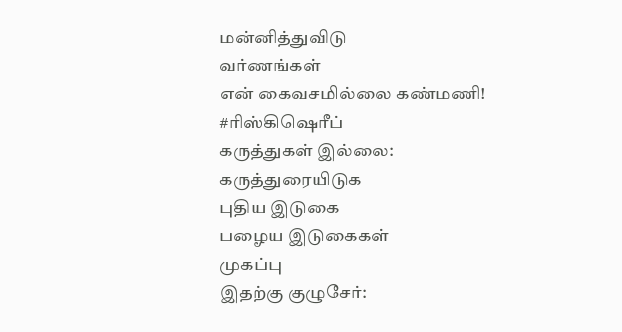மன்னித்துவிடு
வர்ணங்கள்
என் கைவசமில்லை கண்மணி!
#ரிஸ்கிஷெரீப்
கருத்துகள் இல்லை:
கருத்துரையிடுக
புதிய இடுகை
பழைய இடுகைகள்
முகப்பு
இதற்கு குழுசேர்: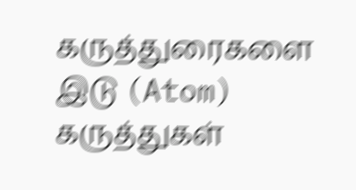கருத்துரைகளை இடு (Atom)
கருத்துகள்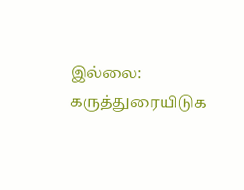இல்லை:
கருத்துரையிடுக